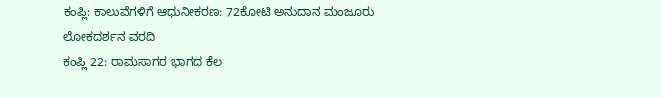ಕಂಪ್ಲಿ: ಕಾಲುವೆಗಳಿಗೆ ಆಧುನೀಕರಣ: 72ಕೋಟಿ ಅನುದಾನ ಮಂಜೂರು
ಲೋಕದರ್ಶನ ವರದಿ
ಕಂಪ್ಲಿ 22: ರಾಮಸಾಗರ ಭಾಗದ ಕೆಲ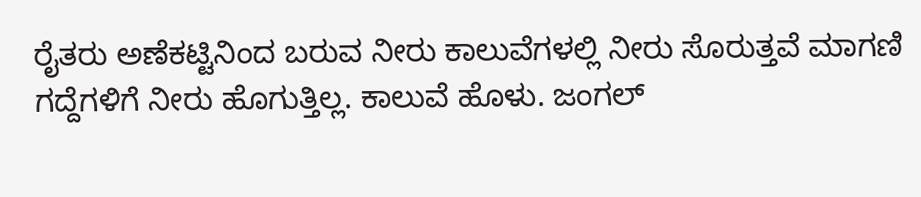ರೈತರು ಅಣೆಕಟ್ಟಿನಿಂದ ಬರುವ ನೀರು ಕಾಲುವೆಗಳಲ್ಲಿ ನೀರು ಸೊರುತ್ತವೆ ಮಾಗಣಿ ಗದ್ದೆಗಳಿಗೆ ನೀರು ಹೊಗುತ್ತಿಲ್ಲ. ಕಾಲುವೆ ಹೊಳು. ಜಂಗಲ್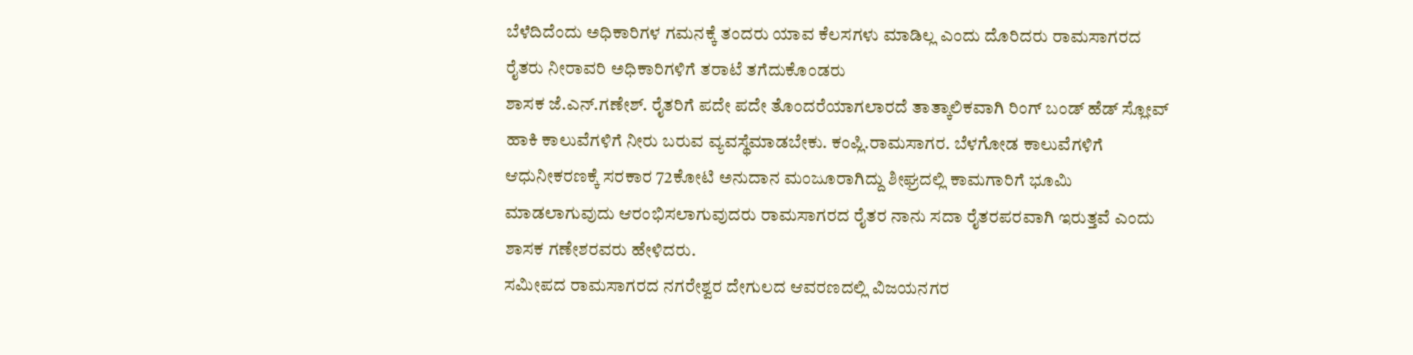ಬೆಳೆದಿದೆಂದು ಅಧಿಕಾರಿಗಳ ಗಮನಕ್ಕೆ ತಂದರು ಯಾವ ಕೆಲಸಗಳು ಮಾಡಿಲ್ಲ ಎಂದು ದೊರಿದರು ರಾಮಸಾಗರದ ರೈತರು ನೀರಾವರಿ ಅಧಿಕಾರಿಗಳಿಗೆ ತರಾಟೆ ತಗೆದುಕೊಂಡರು
ಶಾಸಕ ಜೆ.ಎನ್.ಗಣೇಶ್. ರೈತರಿಗೆ ಪದೇ ಪದೇ ತೊಂದರೆಯಾಗಲಾರದೆ ತಾತ್ಕಾಲಿಕವಾಗಿ ರಿಂಗ್ ಬಂಡ್ ಹೆಡ್ ಸ್ಲೋವ್ ಹಾಕಿ ಕಾಲುವೆಗಳಿಗೆ ನೀರು ಬರುವ ವ್ಯವಸ್ಥೆಮಾಡಬೇಕು. ಕಂಪ್ಲಿ.ರಾಮಸಾಗರ. ಬೆಳಗೋಡ ಕಾಲುವೆಗಳಿಗೆ ಆಧುನೀಕರಣಕ್ಕೆ ಸರಕಾರ 72ಕೋಟಿ ಅನುದಾನ ಮಂಜೂರಾಗಿದ್ದು ಶೀಘ್ರದಲ್ಲಿ ಕಾಮಗಾರಿಗೆ ಭೂಮಿ ಮಾಡಲಾಗುವುದು ಆರಂಭಿಸಲಾಗುವುದರು ರಾಮಸಾಗರದ ರೈತರ ನಾನು ಸದಾ ರೈತರಪರವಾಗಿ ಇರುತ್ತವೆ ಎಂದು ಶಾಸಕ ಗಣೇಶರವರು ಹೇಳಿದರು.
ಸಮೀಪದ ರಾಮಸಾಗರದ ನಗರೇಶ್ವರ ದೇಗುಲದ ಆವರಣದಲ್ಲಿ ವಿಜಯನಗರ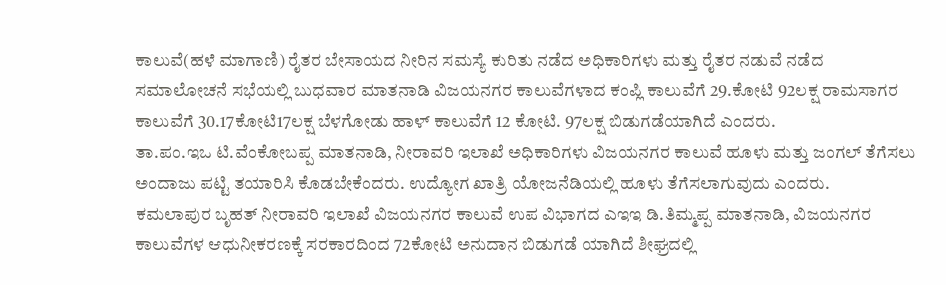ಕಾಲುವೆ(ಹಳೆ ಮಾಗಾಣಿ) ರೈತರ ಬೇಸಾಯದ ನೀರಿನ ಸಮಸ್ಯೆ ಕುರಿತು ನಡೆದ ಅಧಿಕಾರಿಗಳು ಮತ್ತು ರೈತರ ನಡುವೆ ನಡೆದ ಸಮಾಲೋಚನೆ ಸಭೆಯಲ್ಲಿ ಬುಧವಾರ ಮಾತನಾಡಿ ವಿಜಯನಗರ ಕಾಲುವೆಗಳಾದ ಕಂಪ್ಲಿ ಕಾಲುವೆಗೆ 29.ಕೋಟಿ 92ಲಕ್ಷ ರಾಮಸಾಗರ ಕಾಲುವೆಗೆ 30.17ಕೋಟಿ17ಲಕ್ಷ ಬೆಳಗೋಡು ಹಾಳ್ ಕಾಲುವೆಗೆ 12 ಕೋಟಿ. 97ಲಕ್ಷ ಬಿಡುಗಡೆಯಾಗಿದೆ ಎಂದರು.
ತಾ.ಪಂ.ಇಒ ಟಿ.ವೆಂಕೋಬಪ್ಪ ಮಾತನಾಡಿ, ನೀರಾವರಿ ಇಲಾಖೆ ಅಧಿಕಾರಿಗಳು ವಿಜಯನಗರ ಕಾಲುವೆ ಹೂಳು ಮತ್ತು ಜಂಗಲ್ ತೆಗೆಸಲು ಅಂದಾಜು ಪಟ್ಟಿ ತಯಾರಿಸಿ ಕೊಡಬೇಕೆಂದರು. ಉದ್ಯೋಗ ಖಾತ್ರಿ ಯೋಜನೆಡಿಯಲ್ಲಿ ಹೂಳು ತೆಗೆಸಲಾಗುವುದು ಎಂದರು.
ಕಮಲಾಪುರ ಬೃಹತ್ ನೀರಾವರಿ ಇಲಾಖೆ ವಿಜಯನಗರ ಕಾಲುವೆ ಉಪ ವಿಭಾಗದ ಎಇಇ ಡಿ.ತಿಮ್ಮಪ್ಪ ಮಾತನಾಡಿ, ವಿಜಯನಗರ ಕಾಲುವೆಗಳ ಆಧುನೀಕರಣಕ್ಕೆ ಸರಕಾರದಿಂದ 72ಕೋಟಿ ಅನುದಾನ ಬಿಡುಗಡೆ ಯಾಗಿದೆ ಶೀಘ್ರದಲ್ಲಿ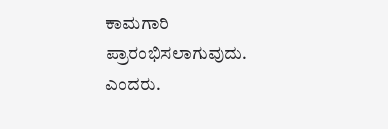ಕಾಮಗಾರಿ ಪ್ರಾರಂಭಿಸಲಾಗುವುದು. ಎಂದರು.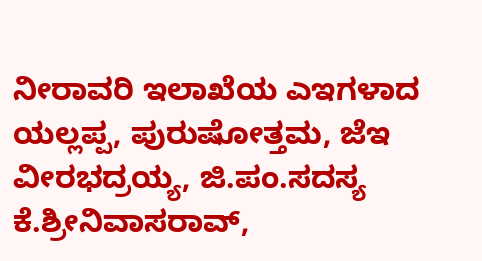ನೀರಾವರಿ ಇಲಾಖೆಯ ಎಇಗಳಾದ ಯಲ್ಲಪ್ಪ, ಪುರುಷೋತ್ತಮ, ಜೆಇ ವೀರಭದ್ರಯ್ಯ, ಜಿ.ಪಂ.ಸದಸ್ಯ ಕೆ.ಶ್ರೀನಿವಾಸರಾವ್,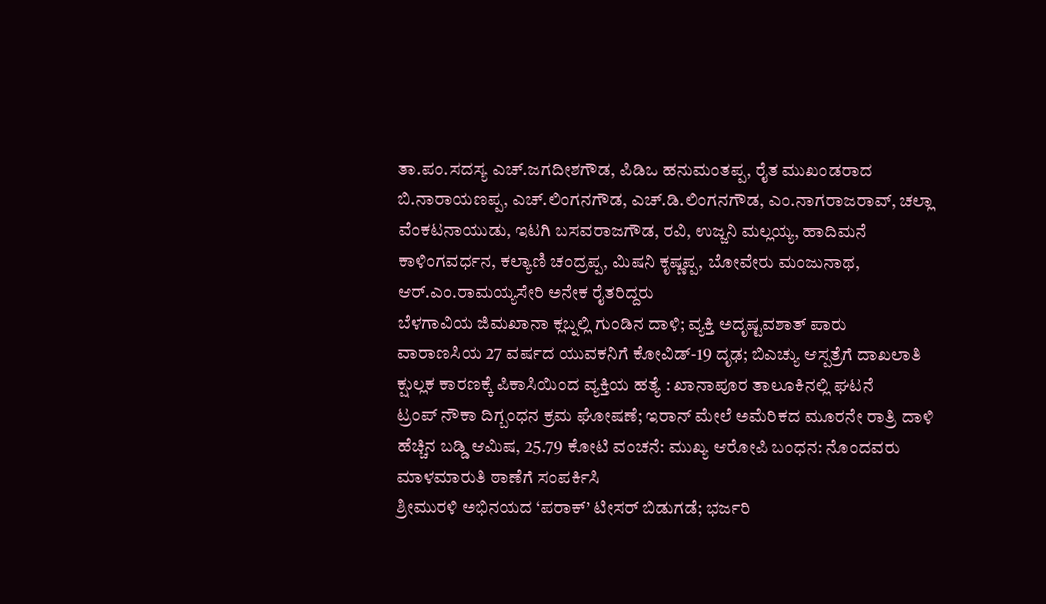ತಾ.ಪಂ.ಸದಸ್ಯ ಎಚ್.ಜಗದೀಶಗೌಡ, ಪಿಡಿಒ ಹನುಮಂತಪ್ಪ, ರೈತ ಮುಖಂಡರಾದ ಬಿ.ನಾರಾಯಣಪ್ಪ, ಎಚ್.ಲಿಂಗನಗೌಡ, ಎಚ್.ಡಿ.ಲಿಂಗನಗೌಡ, ಎಂ.ನಾಗರಾಜರಾವ್, ಚಲ್ಲಾ ವೆಂಕಟನಾಯುಡು, ಇಟಗಿ ಬಸವರಾಜಗೌಡ, ರವಿ, ಉಜ್ಜನಿ ಮಲ್ಲಯ್ಯ, ಹಾದಿಮನೆ ಕಾಳಿಂಗವರ್ಧನ, ಕಲ್ಯಾಣಿ ಚಂದ್ರಪ್ಪ, ಮಿಷನಿ ಕೃಷ್ಣಪ್ಪ, ಬೋವೇರು ಮಂಜುನಾಥ, ಆರ್.ಎಂ.ರಾಮಯ್ಯಸೇರಿ ಅನೇಕ ರೈತರಿದ್ದರು
ಬೆಳಗಾವಿಯ ಜಿಮಖಾನಾ ಕ್ಲಬ್ನಲ್ಲಿ ಗುಂಡಿನ ದಾಳಿ; ವ್ಯಕ್ತಿ ಅದೃಷ್ಟವಶಾತ್ ಪಾರು
ವಾರಾಣಸಿಯ 27 ವರ್ಷದ ಯುವಕನಿಗೆ ಕೋವಿಡ್-19 ದೃಢ; ಬಿಎಚ್ಯು ಆಸ್ಪತ್ರೆಗೆ ದಾಖಲಾತಿ
ಕ್ಷುಲ್ಲಕ ಕಾರಣಕ್ಕೆ ಪಿಕಾಸಿಯಿಂದ ವ್ಯಕ್ತಿಯ ಹತ್ಯೆ : ಖಾನಾಪೂರ ತಾಲೂಕಿನಲ್ಲಿ ಘಟನೆ
ಟ್ರಂಪ್ ನೌಕಾ ದಿಗ್ಬಂಧನ ಕ್ರಮ ಘೋಷಣೆ; ಇರಾನ್ ಮೇಲೆ ಅಮೆರಿಕದ ಮೂರನೇ ರಾತ್ರಿ ದಾಳಿ
ಹೆಚ್ಚಿನ ಬಡ್ಡಿ ಆಮಿಷ, 25.79 ಕೋಟಿ ವಂಚನೆ: ಮುಖ್ಯ ಆರೋಪಿ ಬಂಧನ: ನೊಂದವರು ಮಾಳಮಾರುತಿ ಠಾಣೆಗೆ ಸಂಪರ್ಕಿಸಿ
ಶ್ರೀಮುರಳಿ ಅಭಿನಯದ ‘ಪರಾಕ್’ ಟೀಸರ್ ಬಿಡುಗಡೆ; ಭರ್ಜರಿ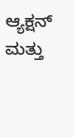ಆ್ಯಕ್ಷನ್ ಮತ್ತು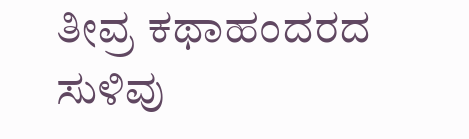ತೀವ್ರ ಕಥಾಹಂದರದ ಸುಳಿವು